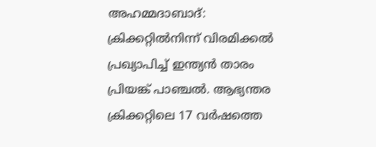അഹമ്മദാബാദ്: ക്രിക്കറ്റില്‍നിന്ന് വിരമിക്കല്‍ പ്രഖ്യാപിച്ച് ഇന്ത്യന്‍ താരം പ്രിയങ്ക് പാഞ്ചല്‍. ആഭ്യന്തര ക്രിക്കറ്റിലെ 17 വര്‍ഷത്തെ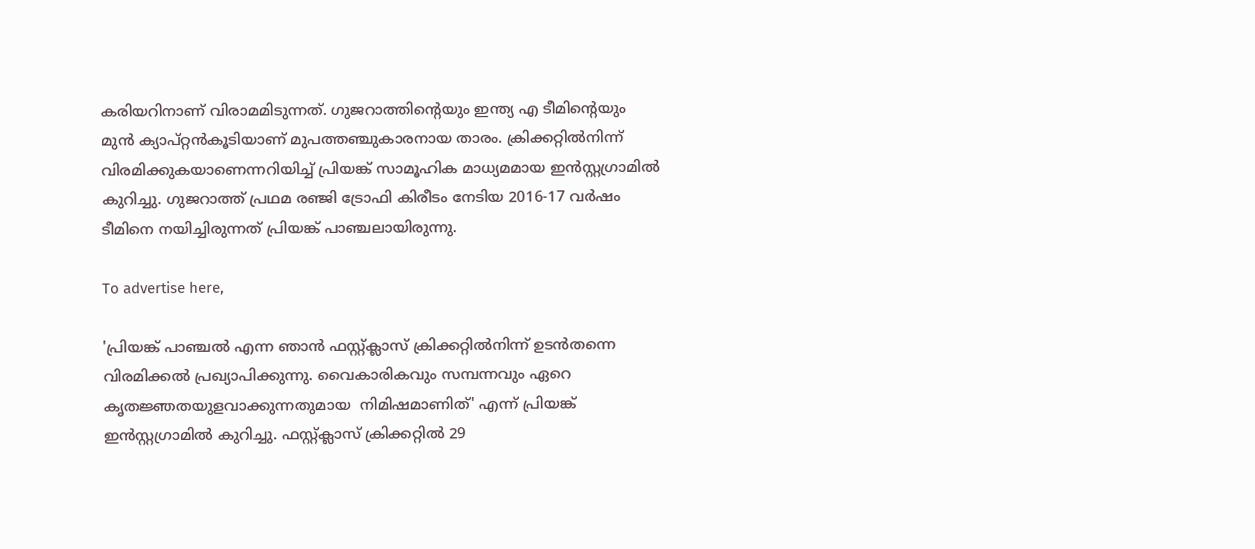കരിയറിനാണ് വിരാമമിടുന്നത്. ഗുജറാത്തിന്റെയും ഇന്ത്യ എ ടീമിന്റെയും മുന്‍ ക്യാപ്റ്റന്‍കൂടിയാണ് മുപത്തഞ്ചുകാരനായ താരം. ക്രിക്കറ്റില്‍നിന്ന് വിരമിക്കുകയാണെന്നറിയിച്ച് പ്രിയങ്ക് സാമൂഹിക മാധ്യമമായ ഇന്‍സ്റ്റഗ്രാമില്‍ കുറിച്ചു. ഗുജറാത്ത് പ്രഥമ രഞ്ജി ട്രോഫി കിരീടം നേടിയ 2016-17 വര്‍ഷം ടീമിനെ നയിച്ചിരുന്നത് പ്രിയങ്ക് പാഞ്ചലായിരുന്നു.

To advertise here,

'പ്രിയങ്ക് പാഞ്ചല്‍ എന്ന ഞാന്‍ ഫസ്റ്റ്ക്ലാസ് ക്രിക്കറ്റില്‍നിന്ന് ഉടന്‍തന്നെ വിരമിക്കല്‍ പ്രഖ്യാപിക്കുന്നു. വൈകാരികവും സമ്പന്നവും ഏറെ കൃതജ്ഞതയുളവാക്കുന്നതുമായ  നിമിഷമാണിത്' എന്ന് പ്രിയങ്ക് ഇന്‍സ്റ്റഗ്രാമില്‍ കുറിച്ചു. ഫസ്റ്റ്ക്ലാസ് ക്രിക്കറ്റില്‍ 29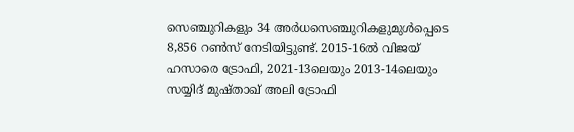സെഞ്ചുറികളും 34 അര്‍ധസെഞ്ചുറികളുമുള്‍പ്പെടെ 8,856 റണ്‍സ് നേടിയിട്ടുണ്ട്. 2015-16ല്‍ വിജയ് ഹസാരെ ട്രോഫി, 2021-13ലെയും 2013-14ലെയും സയ്യിദ് മുഷ്താഖ് അലി ട്രോഫി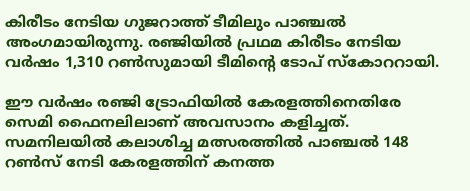കിരീടം നേടിയ ഗുജറാത്ത് ടീമിലും പാഞ്ചല്‍ അംഗമായിരുന്നു. രഞ്ജിയിൽ പ്രഥമ കിരീടം നേടിയ വര്‍ഷം 1,310 റണ്‍സുമായി ടീമിന്റെ ടോപ് സ്‌കോററായി.

ഈ വര്‍ഷം രഞ്ജി ട്രോഫിയില്‍ കേരളത്തിനെതിരേ സെമി ഫൈനലിലാണ് അവസാനം കളിച്ചത്. സമനിലയില്‍ കലാശിച്ച മത്സരത്തില്‍ പാഞ്ചല്‍ 148 റണ്‍സ് നേടി കേരളത്തിന് കനത്ത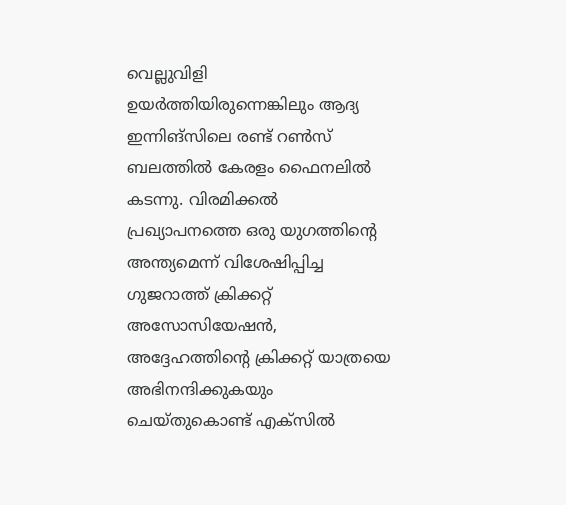വെല്ലുവിളി ഉയര്‍ത്തിയിരുന്നെങ്കിലും ആദ്യ ഇന്നിങ്സിലെ രണ്ട് റൺസ് ബലത്തിൽ കേരളം ഫൈനലിൽ കടന്നു. വിരമിക്കല്‍ പ്രഖ്യാപനത്തെ ഒരു യുഗത്തിന്റെ അന്ത്യമെന്ന് വിശേഷിപ്പിച്ച ഗുജറാത്ത് ക്രിക്കറ്റ് അസോസിയേഷന്‍, അദ്ദേഹത്തിന്റെ ക്രിക്കറ്റ് യാത്രയെ അഭിനന്ദിക്കുകയും ചെയ്തുകൊണ്ട് എക്സിൽ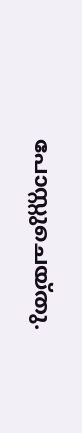പോസ്റ്റുചെയ്തു.